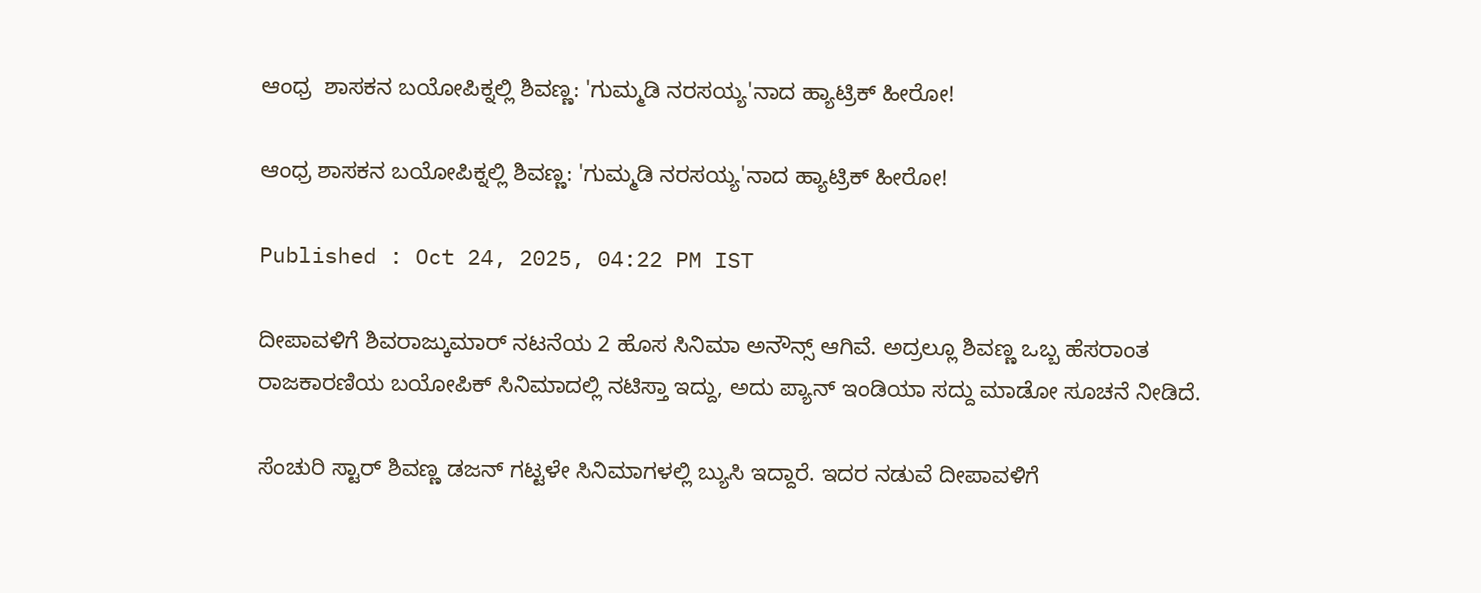ಆಂಧ್ರ  ಶಾಸಕನ ಬಯೋಪಿಕ್ನಲ್ಲಿ ಶಿವಣ್ಣ: 'ಗುಮ್ಮಡಿ ನರಸಯ್ಯ'ನಾದ ಹ್ಯಾಟ್ರಿಕ್ ಹೀರೋ!

ಆಂಧ್ರ ಶಾಸಕನ ಬಯೋಪಿಕ್ನಲ್ಲಿ ಶಿವಣ್ಣ: 'ಗುಮ್ಮಡಿ ನರಸಯ್ಯ'ನಾದ ಹ್ಯಾಟ್ರಿಕ್ ಹೀರೋ!

Published : Oct 24, 2025, 04:22 PM IST

ದೀಪಾವಳಿಗೆ ಶಿವರಾಜ್ಕುಮಾರ್ ನಟನೆಯ 2 ಹೊಸ ಸಿನಿಮಾ ಅನೌನ್ಸ್ ಆಗಿವೆ. ಅದ್ರಲ್ಲೂ ಶಿವಣ್ಣ ಒಬ್ಬ ಹೆಸರಾಂತ ರಾಜಕಾರಣಿಯ ಬಯೋಪಿಕ್ ಸಿನಿಮಾದಲ್ಲಿ ನಟಿಸ್ತಾ ಇದ್ದು, ಅದು ಪ್ಯಾನ್ ಇಂಡಿಯಾ ಸದ್ದು ಮಾಡೋ ಸೂಚನೆ ನೀಡಿದೆ.

ಸೆಂಚುರಿ ಸ್ಟಾರ್ ಶಿವಣ್ಣ ಡಜನ್ ಗಟ್ಟಳೇ ಸಿನಿಮಾಗಳಲ್ಲಿ ಬ್ಯುಸಿ ಇದ್ದಾರೆ. ಇದರ ನಡುವೆ ದೀಪಾವಳಿಗೆ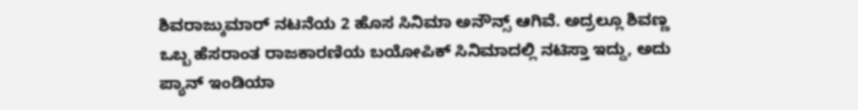ಶಿವರಾಜ್ಕುಮಾರ್ ನಟನೆಯ 2 ಹೊಸ ಸಿನಿಮಾ ಅನೌನ್ಸ್ ಆಗಿವೆ. ಅದ್ರಲ್ಲೂ ಶಿವಣ್ಣ ಒಬ್ಬ ಹೆಸರಾಂತ ರಾಜಕಾರಣಿಯ ಬಯೋಪಿಕ್ ಸಿನಿಮಾದಲ್ಲಿ ನಟಿಸ್ತಾ ಇದ್ದು, ಅದು ಪ್ಯಾನ್ ಇಂಡಿಯಾ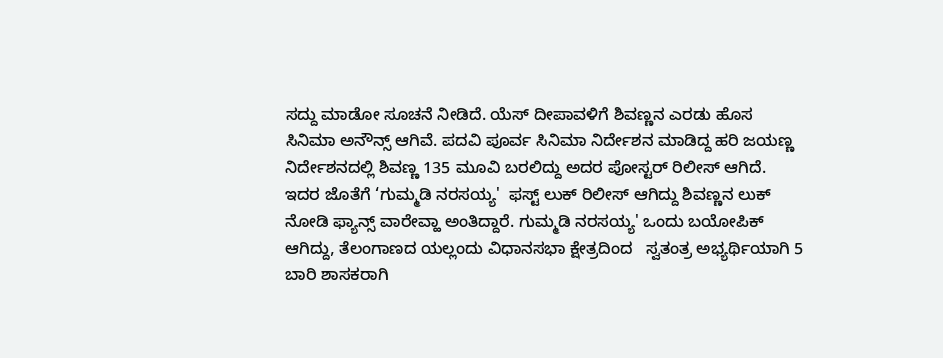ಸದ್ದು ಮಾಡೋ ಸೂಚನೆ ನೀಡಿದೆ. ಯೆಸ್ ದೀಪಾವಳಿಗೆ ಶಿವಣ್ಣನ ಎರಡು ಹೊಸ ಸಿನಿಮಾ ಅನೌನ್ಸ್ ಆಗಿವೆ. ಪದವಿ ಪೂರ್ವ ಸಿನಿಮಾ ನಿರ್ದೇಶನ ಮಾಡಿದ್ದ ಹರಿ ಜಯಣ್ಣ ನಿರ್ದೇಶನದಲ್ಲಿ ಶಿವಣ್ಣ 135 ಮೂವಿ ಬರಲಿದ್ದು ಅದರ ಪೋಸ್ಟರ್ ರಿಲೀಸ್ ಆಗಿದೆ. ಇದರ ಜೊತೆಗೆ ‘ಗುಮ್ಮಡಿ ನರಸಯ್ಯ'  ಫಸ್ಟ್ ಲುಕ್ ರಿಲೀಸ್ ಆಗಿದ್ದು ಶಿವಣ್ಣನ ಲುಕ್ ನೋಡಿ ಫ್ಯಾನ್ಸ್ ವಾರೇವ್ಹಾ ಅಂತಿದ್ದಾರೆ. ಗುಮ್ಮಡಿ ನರಸಯ್ಯ' ಒಂದು ಬಯೋಪಿಕ್ ಆಗಿದ್ದು, ತೆಲಂಗಾಣದ ಯಲ್ಲಂದು ವಿಧಾನಸಭಾ ಕ್ಷೇತ್ರದಿಂದ   ಸ್ವತಂತ್ರ ಅಭ್ಯರ್ಥಿಯಾಗಿ 5 ಬಾರಿ ಶಾಸಕರಾಗಿ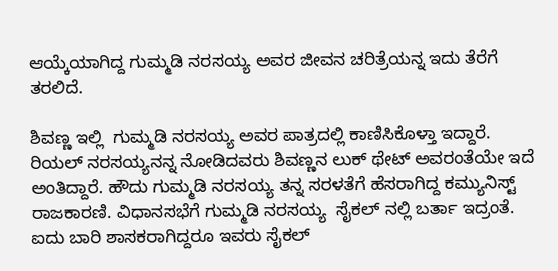ಆಯ್ಕೆಯಾಗಿದ್ದ ಗುಮ್ಮಡಿ ನರಸಯ್ಯ ಅವರ ಜೀವನ ಚರಿತ್ರೆಯನ್ನ ಇದು ತೆರೆಗೆ ತರಲಿದೆ.

ಶಿವಣ್ಣ ಇಲ್ಲಿ  ಗುಮ್ಮಡಿ ನರಸಯ್ಯ ಅವರ ಪಾತ್ರದಲ್ಲಿ ಕಾಣಿಸಿಕೊಳ್ತಾ ಇದ್ದಾರೆ. ರಿಯಲ್ ನರಸಯ್ಯನನ್ನ ನೋಡಿದವರು ಶಿವಣ್ಣನ ಲುಕ್ ಥೇಟ್ ಅವರಂತೆಯೇ ಇದೆ ಅಂತಿದ್ದಾರೆ. ಹೌದು ಗುಮ್ಮಡಿ ನರಸಯ್ಯ ತನ್ನ ಸರಳತೆಗೆ ಹೆಸರಾಗಿದ್ದ ಕಮ್ಯುನಿಸ್ಟ್ ರಾಜಕಾರಣಿ. ವಿಧಾನಸಭೆಗೆ ಗುಮ್ಮಡಿ ನರಸಯ್ಯ  ಸೈಕಲ್ ನಲ್ಲಿ ಬರ್ತಾ ಇದ್ರಂತೆ.  ಐದು ಬಾರಿ ಶಾಸಕರಾಗಿದ್ದರೂ ಇವರು ಸೈಕಲ್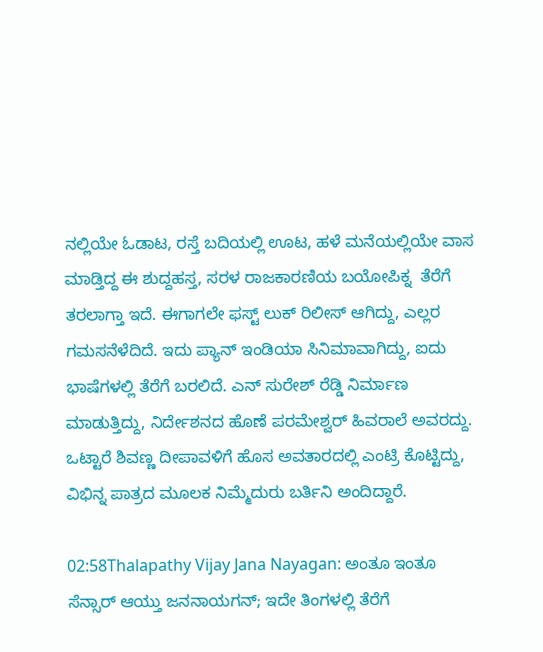ನಲ್ಲಿಯೇ ಓಡಾಟ, ರಸ್ತೆ ಬದಿಯಲ್ಲಿ ಊಟ, ಹಳೆ ಮನೆಯಲ್ಲಿಯೇ ವಾಸ ಮಾಡ್ತಿದ್ದ ಈ ಶುದ್ದಹಸ್ತ, ಸರಳ ರಾಜಕಾರಣಿಯ ಬಯೋಪಿಕ್ನ  ತೆರೆಗೆ ತರಲಾಗ್ತಾ ಇದೆ. ಈಗಾಗಲೇ ಫಸ್ಟ್ ಲುಕ್ ರಿಲೀಸ್ ಆಗಿದ್ದು, ಎಲ್ಲರ ಗಮಸನೆಳೆದಿದೆ. ಇದು ಪ್ಯಾನ್ ಇಂಡಿಯಾ ಸಿನಿಮಾವಾಗಿದ್ದು, ಐದು ಭಾಷೆಗಳಲ್ಲಿ ತೆರೆಗೆ ಬರಲಿದೆ. ಎನ್ ಸುರೇಶ್ ರೆಡ್ಡಿ ನಿರ್ಮಾಣ ಮಾಡುತ್ತಿದ್ದು, ನಿರ್ದೇಶನದ ಹೊಣೆ ಪರಮೇಶ್ವರ್ ಹಿವರಾಲೆ ಅವರದ್ದು. ಒಟ್ಟಾರೆ ಶಿವಣ್ಣ ದೀಪಾವಳಿಗೆ ಹೊಸ ಅವತಾರದಲ್ಲಿ ಎಂಟ್ರಿ ಕೊಟ್ಟಿದ್ದು, ವಿಭಿನ್ನ ಪಾತ್ರದ ಮೂಲಕ ನಿಮ್ಮೆದುರು ಬರ್ತಿನಿ ಅಂದಿದ್ದಾರೆ.

02:58Thalapathy Vijay Jana Nayagan: ಅಂತೂ ಇಂತೂ ಸೆನ್ಸಾರ್ ಆಯ್ತು ಜನನಾಯಗನ್; ಇದೇ ತಿಂಗಳಲ್ಲಿ ತೆರೆಗೆ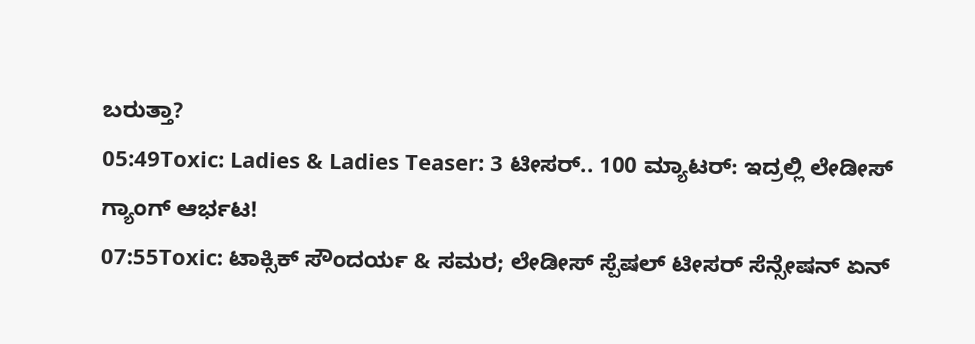ಬರುತ್ತಾ?
05:49Toxic: Ladies & Ladies Teaser: 3 ಟೀಸರ್.. 100 ಮ್ಯಾಟರ್: ಇದ್ರಲ್ಲಿ ಲೇಡೀಸ್ ಗ್ಯಾಂಗ್ ಆರ್ಭಟ!
07:55Toxic: ಟಾಕ್ಸಿಕ್ ಸೌಂದರ್ಯ & ಸಮರ; ಲೇಡೀಸ್ ಸ್ಪೆಷಲ್ ಟೀಸರ್ ಸೆನ್ಸೇಷನ್‌ ಏನ್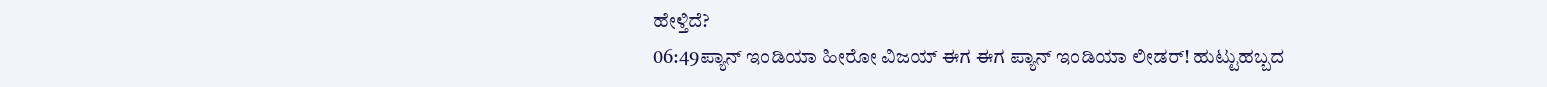ಹೇಳ್ತಿದೆ?
06:49ಪ್ಯಾನ್ ಇಂಡಿಯಾ ಹೀರೋ ವಿಜಯ್ ಈಗ ಈಗ ಪ್ಯಾನ್ ಇಂಡಿಯಾ ಲೀಡರ್! ಹುಟ್ಟುಹಬ್ಬದ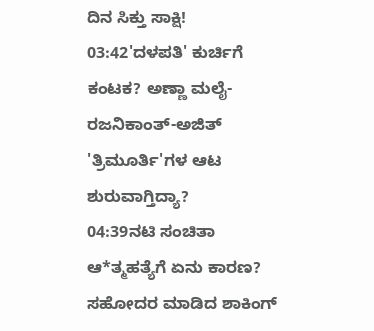ದಿನ ಸಿಕ್ತು ಸಾಕ್ಷಿ!
03:42'ದಳಪತಿ' ಕುರ್ಚಿಗೆ ಕಂಟಕ? ಅಣ್ಣಾ ಮಲೈ-ರಜನಿಕಾಂತ್-ಅಜಿತ್ 'ತ್ರಿಮೂರ್ತಿ'ಗಳ ಆಟ ಶುರುವಾಗ್ತಿದ್ಯಾ?
04:39ನಟಿ ಸಂಚಿತಾ ಆ*ತ್ಮಹತ್ಯೆಗೆ ಏನು ಕಾರಣ? ಸಹೋದರ ಮಾಡಿದ ಶಾಕಿಂಗ್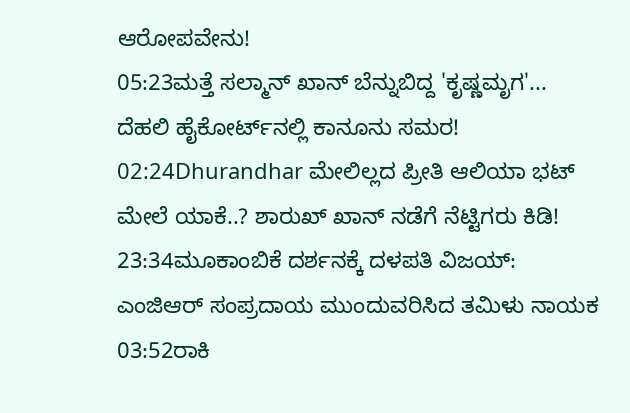ಆರೋಪವೇನು!
05:23ಮತ್ತೆ ಸಲ್ಮಾನ್ ಖಾನ್ ಬೆನ್ನುಬಿದ್ದ 'ಕೃಷ್ಣಮೃಗ'... ದೆಹಲಿ ಹೈಕೋರ್ಟ್‌ನಲ್ಲಿ ಕಾನೂನು ಸಮರ!
02:24Dhurandhar ಮೇಲಿಲ್ಲದ ಪ್ರೀತಿ ಆಲಿಯಾ ಭಟ್ ಮೇಲೆ ಯಾಕೆ..? ಶಾರುಖ್ ಖಾನ್ ನಡೆಗೆ ನೆಟ್ಟಿಗರು ಕಿಡಿ!
23:34ಮೂಕಾಂಬಿಕೆ ದರ್ಶನಕ್ಕೆ ದಳಪತಿ ವಿಜಯ್: ಎಂಜಿಆರ್‌ ಸಂಪ್ರದಾಯ ಮುಂದುವರಿಸಿದ ತಮಿಳು ನಾಯಕ
03:52ರಾಕಿ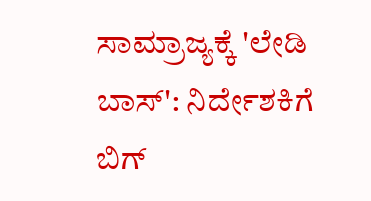ಸಾಮ್ರಾಜ್ಯಕ್ಕೆ 'ಲೇಡಿ ಬಾಸ್': ನಿರ್ದೇಶಕಿಗೆ ಬಿಗ್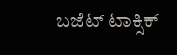ಬಜೆಟ್ ಟಾಕ್ಸಿಕ್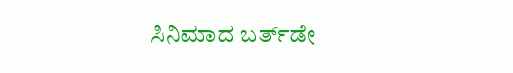ಸಿನಿಮಾದ ಬರ್ತ್‌ಡೇ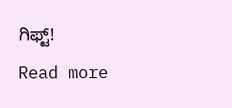ಗಿಫ್ಟ್!
Read more